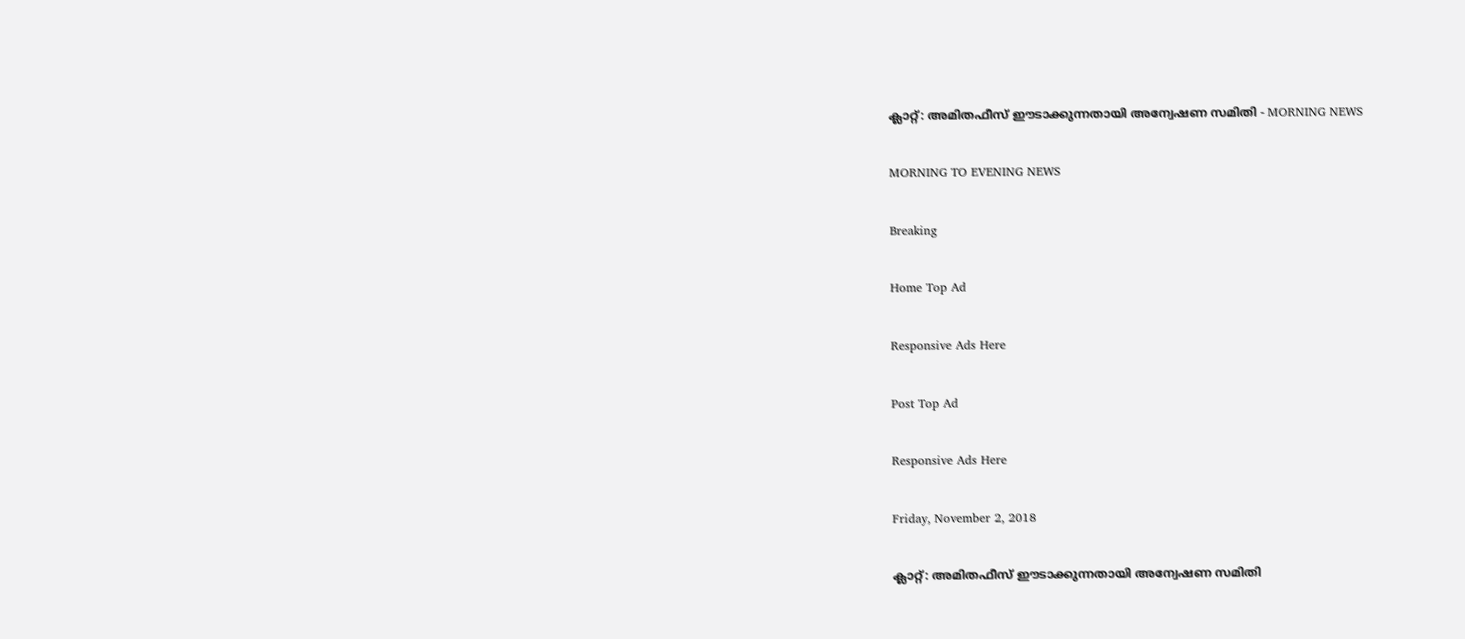ക്ലാറ്റ്: അമിതഫീസ് ഈടാക്കുന്നതായി അന്വേഷണ സമിതി - MORNING NEWS

MORNING TO EVENING NEWS

Breaking

Home Top Ad

Responsive Ads Here

Post Top Ad

Responsive Ads Here

Friday, November 2, 2018

ക്ലാറ്റ്: അമിതഫീസ് ഈടാക്കുന്നതായി അന്വേഷണ സമിതി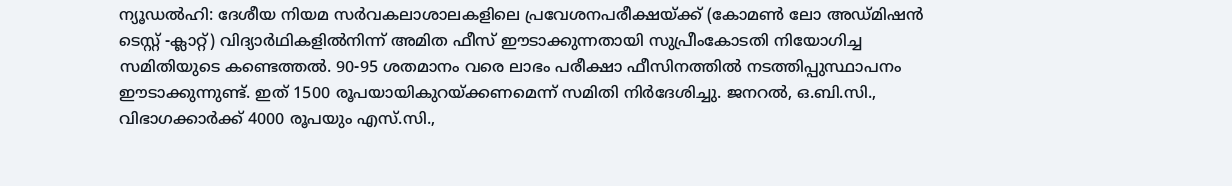ന്യൂഡൽഹി: ദേശീയ നിയമ സർവകലാശാലകളിലെ പ്രവേശനപരീക്ഷയ്ക്ക് (കോമൺ ലോ അഡ്മിഷൻ ടെസ്റ്റ് -ക്ലാറ്റ്) വിദ്യാർഥികളിൽനിന്ന് അമിത ഫീസ് ഈടാക്കുന്നതായി സുപ്രീംകോടതി നിയോഗിച്ച സമിതിയുടെ കണ്ടെത്തൽ. 90-95 ശതമാനം വരെ ലാഭം പരീക്ഷാ ഫീസിനത്തിൽ നടത്തിപ്പുസ്ഥാപനം ഈടാക്കുന്നുണ്ട്. ഇത് 1500 രൂപയായികുറയ്ക്കണമെന്ന് സമിതി നിർദേശിച്ചു. ജനറൽ, ഒ.ബി.സി., വിഭാഗക്കാർക്ക് 4000 രൂപയും എസ്.സി.,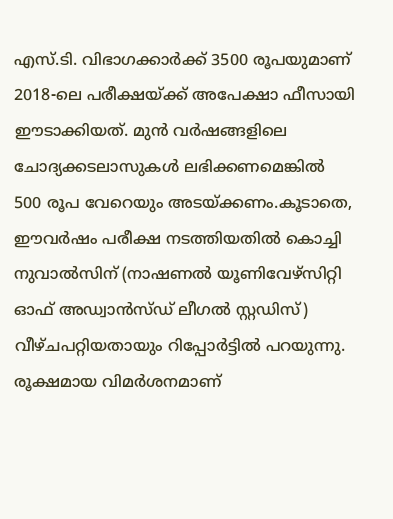എസ്.ടി. വിഭാഗക്കാർക്ക് 3500 രൂപയുമാണ് 2018-ലെ പരീക്ഷയ്ക്ക് അപേക്ഷാ ഫീസായി ഈടാക്കിയത്. മുൻ വർഷങ്ങളിലെ ചോദ്യക്കടലാസുകൾ ലഭിക്കണമെങ്കിൽ 500 രൂപ വേറെയും അടയ്ക്കണം.കൂടാതെ, ഈവർഷം പരീക്ഷ നടത്തിയതിൽ കൊച്ചി നുവാൽസിന് (നാഷണൽ യൂണിവേഴ്സിറ്റി ഓഫ് അഡ്വാൻസ്ഡ് ലീഗൽ സ്റ്റഡിസ്) വീഴ്ചപറ്റിയതായും റിപ്പോർട്ടിൽ പറയുന്നു. രൂക്ഷമായ വിമർശനമാണ്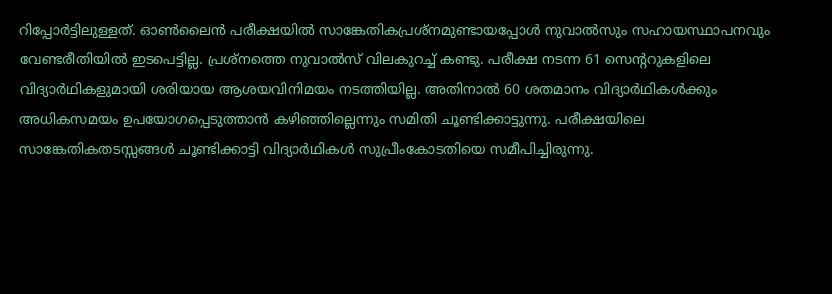റിപ്പോർട്ടിലുള്ളത്. ഓൺലൈൻ പരീക്ഷയിൽ സാങ്കേതികപ്രശ്നമുണ്ടായപ്പോൾ നുവാൽസും സഹായസ്ഥാപനവും വേണ്ടരീതിയിൽ ഇടപെട്ടില്ല. പ്രശ്നത്തെ നുവാൽസ് വിലകുറച്ച് കണ്ടു. പരീക്ഷ നടന്ന 61 സെന്ററുകളിലെ വിദ്യാർഥികളുമായി ശരിയായ ആശയവിനിമയം നടത്തിയില്ല. അതിനാൽ 60 ശതമാനം വിദ്യാർഥികൾക്കും അധികസമയം ഉപയോഗപ്പെടുത്താൻ കഴിഞ്ഞില്ലെന്നും സമിതി ചൂണ്ടിക്കാട്ടുന്നു. പരീക്ഷയിലെ സാങ്കേതികതടസ്സങ്ങൾ ചൂണ്ടിക്കാട്ടി വിദ്യാർഥികൾ സുപ്രീംകോടതിയെ സമീപിച്ചിരുന്നു.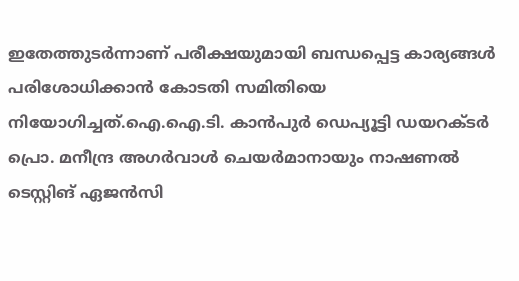ഇതേത്തുടർന്നാണ് പരീക്ഷയുമായി ബന്ധപ്പെട്ട കാര്യങ്ങൾ പരിശോധിക്കാൻ കോടതി സമിതിയെ നിയോഗിച്ചത്.ഐ.ഐ.ടി. കാൻപുർ ഡെപ്യൂട്ടി ഡയറക്ടർ പ്രൊ. മനീന്ദ്ര അഗർവാൾ ചെയർമാനായും നാഷണൽ ടെസ്റ്റിങ് ഏജൻസി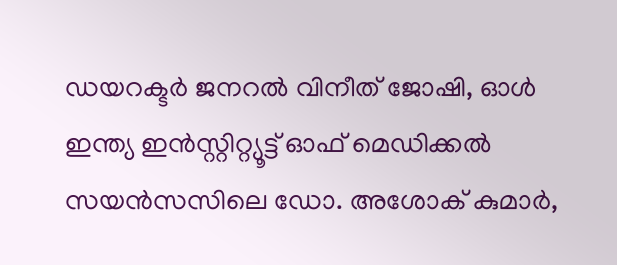ഡയറക്ടർ ജനറൽ വിനീത് ജോഷി, ഓൾ ഇന്ത്യ ഇൻസ്റ്റിറ്റ്യൂട്ട് ഓഫ് മെഡിക്കൽ സയൻസസിലെ ഡോ. അശോക് കുമാർ,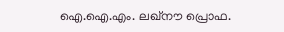ഐ.ഐ.എം. ലഖ്നൗ പ്രൊഫ.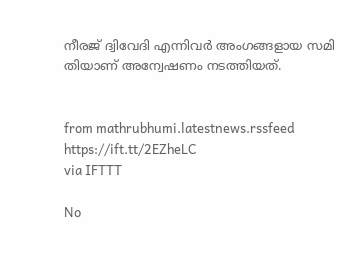നീരജ് ദ്വിവേദി എന്നിവർ അംഗങ്ങളായ സമി തിയാണ് അന്വേഷണം നടത്തിയത്.


from mathrubhumi.latestnews.rssfeed https://ift.tt/2EZheLC
via IFTTT

No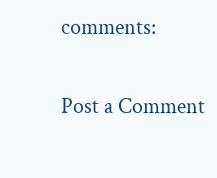comments:

Post a Comment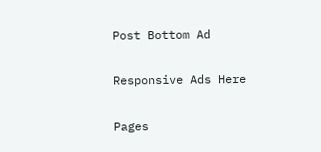Post Bottom Ad

Responsive Ads Here

Pages